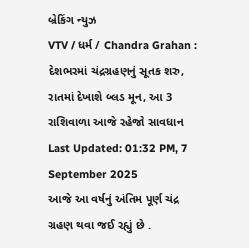બ્રેકિંગ ન્યુઝ
VTV / ધર્મ / Chandra Grahan : દેશભરમાં ચંદ્રગ્રહણનું સૂતક શરુ, રાતમાં દેખાશે બ્લડ મૂન, આ 3 રાશિવાળા આજે રહેજો સાવધાન
Last Updated: 01:32 PM, 7 September 2025
આજે આ વર્ષનું અંતિમ પૂર્ણ ચંદ્ર ગ્રહણ થવા જઈ રહ્યું છે .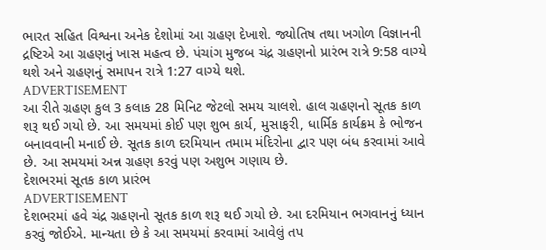ભારત સહિત વિશ્વના અનેક દેશોમાં આ ગ્રહણ દેખાશે. જ્યોતિષ તથા ખગોળ વિજ્ઞાનની દ્રષ્ટિએ આ ગ્રહણનું ખાસ મહત્વ છે. પંચાંગ મુજબ ચંદ્ર ગ્રહણનો પ્રારંભ રાત્રે 9:58 વાગ્યે થશે અને ગ્રહણનું સમાપન રાત્રે 1:27 વાગ્યે થશે.
ADVERTISEMENT
આ રીતે ગ્રહણ કુલ 3 કલાક 28 મિનિટ જેટલો સમય ચાલશે. હાલ ગ્રહણનો સૂતક કાળ શરૂ થઈ ગયો છે. આ સમયમાં કોઈ પણ શુભ કાર્ય, મુસાફરી, ધાર્મિક કાર્યક્રમ કે ભોજન બનાવવાની મનાઈ છે. સૂતક કાળ દરમિયાન તમામ મંદિરોના દ્વાર પણ બંધ કરવામાં આવે છે. આ સમયમાં અન્ન ગ્રહણ કરવું પણ અશુભ ગણાય છે.
દેશભરમાં સૂતક કાળ પ્રારંભ
ADVERTISEMENT
દેશભરમાં હવે ચંદ્ર ગ્રહણનો સૂતક કાળ શરૂ થઈ ગયો છે. આ દરમિયાન ભગવાનનું ધ્યાન કરવું જોઈએ. માન્યતા છે કે આ સમયમાં કરવામાં આવેલું તપ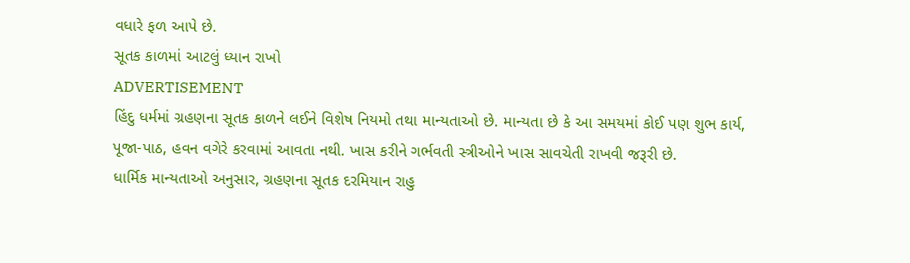વધારે ફળ આપે છે.
સૂતક કાળમાં આટલું ધ્યાન રાખો
ADVERTISEMENT
હિંદુ ધર્મમાં ગ્રહણના સૂતક કાળને લઈને વિશેષ નિયમો તથા માન્યતાઓ છે. માન્યતા છે કે આ સમયમાં કોઈ પણ શુભ કાર્ય, પૂજા-પાઠ, હવન વગેરે કરવામાં આવતા નથી. ખાસ કરીને ગર્ભવતી સ્ત્રીઓને ખાસ સાવચેતી રાખવી જરૂરી છે.
ધાર્મિક માન્યતાઓ અનુસાર, ગ્રહણના સૂતક દરમિયાન રાહુ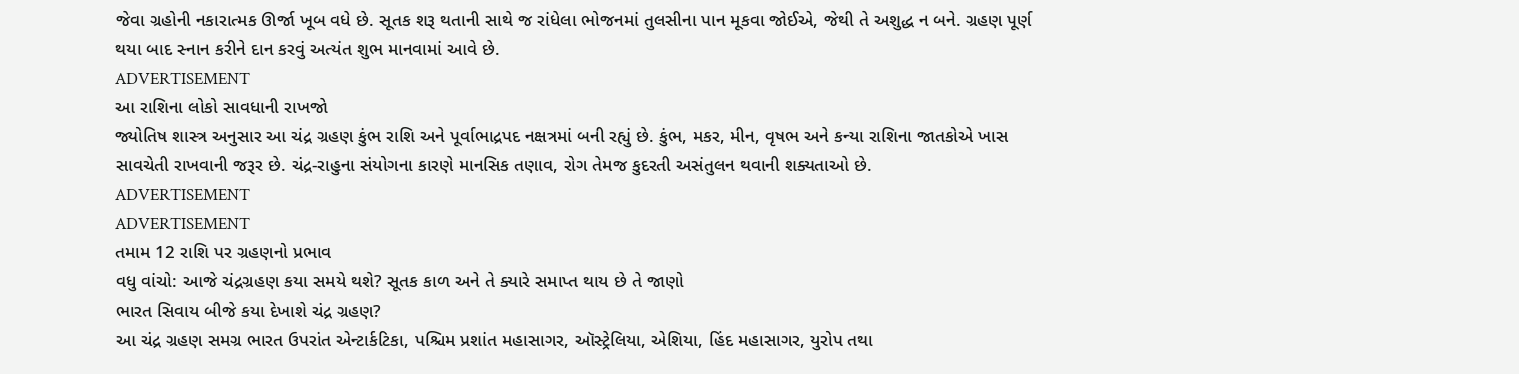જેવા ગ્રહોની નકારાત્મક ઊર્જા ખૂબ વધે છે. સૂતક શરૂ થતાની સાથે જ રાંધેલા ભોજનમાં તુલસીના પાન મૂકવા જોઈએ, જેથી તે અશુદ્ધ ન બને. ગ્રહણ પૂર્ણ થયા બાદ સ્નાન કરીને દાન કરવું અત્યંત શુભ માનવામાં આવે છે.
ADVERTISEMENT
આ રાશિના લોકો સાવધાની રાખજો
જ્યોતિષ શાસ્ત્ર અનુસાર આ ચંદ્ર ગ્રહણ કુંભ રાશિ અને પૂર્વાભાદ્રપદ નક્ષત્રમાં બની રહ્યું છે. કુંભ, મકર, મીન, વૃષભ અને કન્યા રાશિના જાતકોએ ખાસ સાવચેતી રાખવાની જરૂર છે. ચંદ્ર-રાહુના સંયોગના કારણે માનસિક તણાવ, રોગ તેમજ કુદરતી અસંતુલન થવાની શક્યતાઓ છે.
ADVERTISEMENT
ADVERTISEMENT
તમામ 12 રાશિ પર ગ્રહણનો પ્રભાવ
વધુ વાંચો: આજે ચંદ્રગ્રહણ કયા સમયે થશે? સૂતક કાળ અને તે ક્યારે સમાપ્ત થાય છે તે જાણો
ભારત સિવાય બીજે કયા દેખાશે ચંદ્ર ગ્રહણ?
આ ચંદ્ર ગ્રહણ સમગ્ર ભારત ઉપરાંત એન્ટાર્કટિકા, પશ્ચિમ પ્રશાંત મહાસાગર, ઑસ્ટ્રેલિયા, એશિયા, હિંદ મહાસાગર, યુરોપ તથા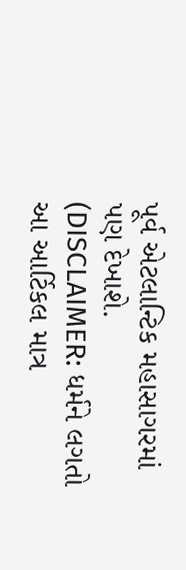પૂર્વ એટલાન્ટિક મહાસાગરમાં પણ દેખાશે.
(DISCLAIMER: ધર્મને લગતો આ આર્ટિકલ માત્ર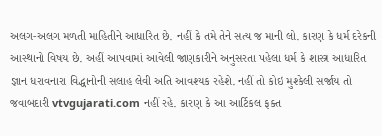અલગ-અલગ મળતી માહિતીને આધારિત છે. નહીં કે તમે તેને સત્ય જ માની લો. કારણ કે ધર્મ દરેકની આસ્થાનો વિષય છે. અહીં આપવામાં આવેલી જાણકારીને અનુસરતા પહેલા ધર્મ કે શાસ્ત્ર આધારિત જ્ઞાન ધરાવનારા વિદ્ધાનોની સલાહ લેવી અતિ આવશ્યક રહેશે. નહીં તો કોઇ મુશ્કેલી સર્જાય તો જવાબદારી vtvgujarati.com નહીં રહે. કારણ કે આ આર્ટિકલ ફક્ત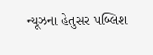ન્યૂઝના હેતુસર પબ્લિશ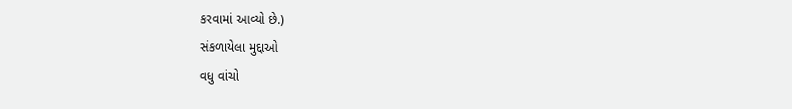કરવામાં આવ્યો છે.)
સંકળાયેલા મુદ્દાઓ
વધુ વાંચો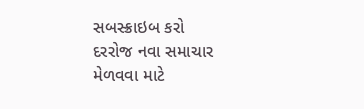સબસ્ક્રાઇબ કરો
દરરોજ નવા સમાચાર મેળવવા માટે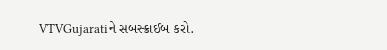VTVGujaratiને સબસ્ક્રાઈબ કરો.